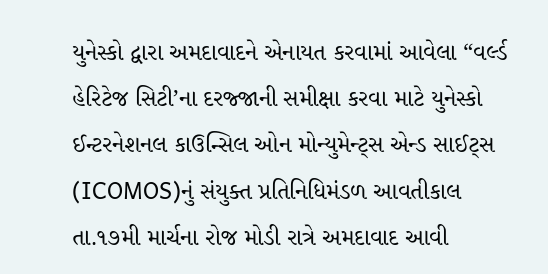યુનેસ્કો દ્વારા અમદાવાદને એનાયત કરવામાં આવેલા “વર્લ્ડ હેરિટેજ સિટી’ના દરજ્જાની સમીક્ષા કરવા માટે યુનેસ્કો ઈન્ટરનેશનલ કાઉન્સિલ ઓન મોન્યુમેન્ટ્સ એન્ડ સાઈટ્સ (ICOMOS)નું સંયુક્ત પ્રતિનિધિમંડળ આવતીકાલ તા.૧૭મી માર્ચના રોજ મોડી રાત્રે અમદાવાદ આવી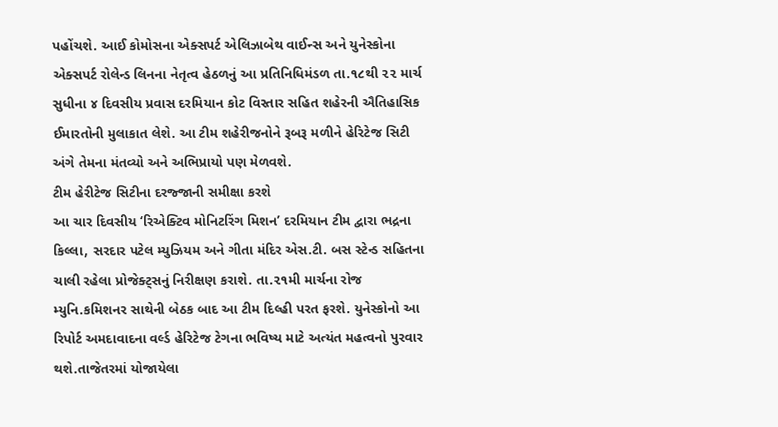પહોંચશે. આઈ કોમોસના એક્સપર્ટ એલિઝાબેથ વાઈન્સ અને યુનેસ્કોના એક્સપર્ટ રોલેન્ડ લિનના નેતૃત્વ હેઠળનું આ પ્રતિનિધિમંડળ તા.૧૮થી ૨૨ માર્ચ સુધીના ૪ દિવસીય પ્રવાસ દરમિયાન કોટ વિસ્તાર સહિત શહેરની ઐતિહાસિક ઈમારતોની મુલાકાત લેશે. આ ટીમ શહેરીજનોને રૂબરૂ મળીને હેરિટેજ સિટી અંગે તેમના મંતવ્યો અને અભિપ્રાયો પણ મેળવશે.
ટીમ હેરીટેજ સિટીના દરજ્જાની સમીક્ષા કરશે
આ ચાર દિવસીય ‘રિએક્ટિવ મોનિટરિંગ મિશન’ દરમિયાન ટીમ દ્વારા ભદ્રના કિલ્લા, સરદાર પટેલ મ્યુઝિયમ અને ગીતા મંદિર એસ.ટી. બસ સ્ટેન્ડ સહિતના ચાલી રહેલા પ્રોજેક્ટ્સનું નિરીક્ષણ કરાશે. તા.૨૧મી માર્ચના રોજ મ્યુનિ.કમિશનર સાથેની બેઠક બાદ આ ટીમ દિલ્હી પરત ફરશે. યુનેસ્કોનો આ રિપોર્ટ અમદાવાદના વર્લ્ડ હેરિટેજ ટેગના ભવિષ્ય માટે અત્યંત મહત્વનો પુરવાર થશે.તાજેતરમાં યોજાયેલા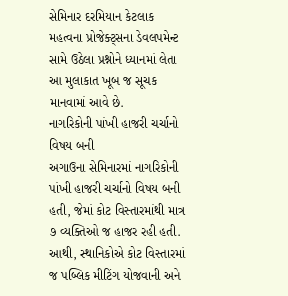સેમિનાર દરમિયાન કેટલાક મહત્વના પ્રોજેક્ટ્સના ડેવલપમેન્ટ સામે ઉઠેલા પ્રશ્નોને ધ્યાનમાં લેતા આ મુલાકાત ખૂબ જ સૂચક માનવામાં આવે છે.
નાગરિકોની પાંખી હાજરી ચર્ચાનો વિષય બની
અગાઉના સેમિનારમાં નાગરિકોની પાંખી હાજરી ચર્ચાનો વિષય બની હતી, જેમાં કોટ વિસ્તારમાંથી માત્ર ૭ વ્યક્તિઓ જ હાજર રહી હતી. આથી, સ્થાનિકોએ કોટ વિસ્તારમાં જ પબ્લિક મીટિંગ યોજવાની અને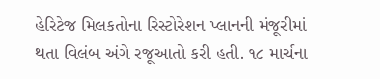હેરિટેજ મિલકતોના રિસ્ટોરેશન પ્લાનની મંજૂરીમાં થતા વિલંબ અંગે રજૂઆતો કરી હતી. ૧૮ માર્ચના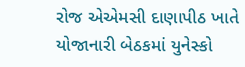રોજ એએમસી દાણાપીઠ ખાતે યોજાનારી બેઠકમાં યુનેસ્કો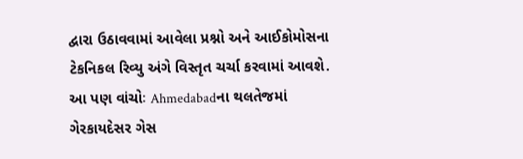દ્વારા ઉઠાવવામાં આવેલા પ્રશ્નો અને આઈકોમોસના ટેકનિકલ રિવ્યુ અંગે વિસ્તૃત ચર્ચા કરવામાં આવશે.
આ પણ વાંચોઃ Ahmedabadના થલતેજમાં ગેરકાયદેસર ગેસ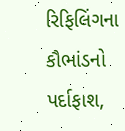રિફિલિંગના કૌભાંડનો પર્દાફાશ,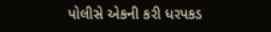પોલીસે એકની કરી ધરપકડ